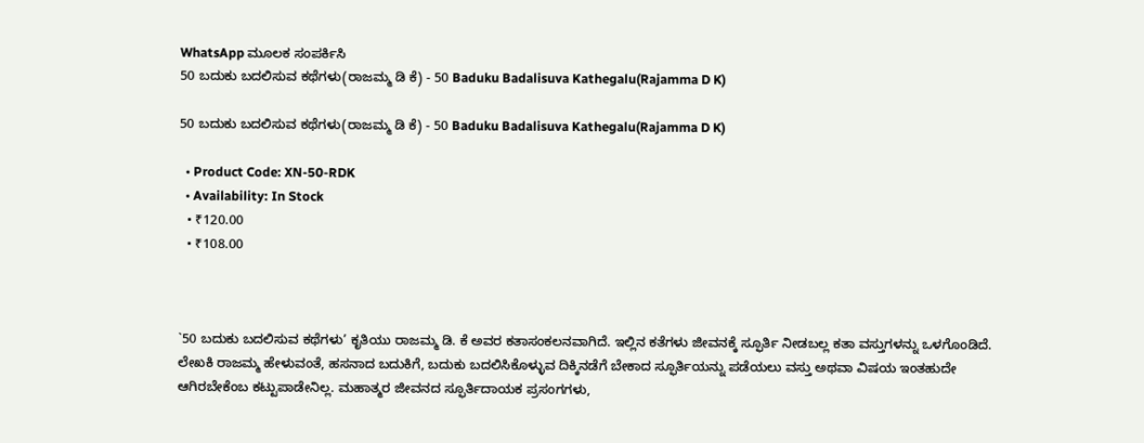WhatsApp ಮೂಲಕ ಸಂಪರ್ಕಿಸಿ
50 ಬದುಕು ಬದಲಿಸುವ ಕಥೆಗಳು(ರಾಜಮ್ಮ ಡಿ ಕೆ) - 50 Baduku Badalisuva Kathegalu(Rajamma D K)

50 ಬದುಕು ಬದಲಿಸುವ ಕಥೆಗಳು(ರಾಜಮ್ಮ ಡಿ ಕೆ) - 50 Baduku Badalisuva Kathegalu(Rajamma D K)

  • Product Code: XN-50-RDK
  • Availability: In Stock
  • ₹120.00
  • ₹108.00



`50 ಬದುಕು ಬದಲಿಸುವ ಕಥೆಗಳು’ ಕೃತಿಯು ರಾಜಮ್ಮ ಡಿ. ಕೆ ಅವರ ಕತಾಸಂಕಲನವಾಗಿದೆ. ಇಲ್ಲಿನ ಕತೆಗಳು ಜೀವನಕ್ಕೆ ಸ್ಫೂರ್ತಿ ನೀಡಬಲ್ಲ ಕತಾ ವಸ್ತುಗಳನ್ನು ಒಳಗೊಂಡಿದೆ. ಲೇಖಕಿ ರಾಜಮ್ಮ ಹೇಳುವಂತೆ, ಹಸನಾದ ಬದುಕಿಗೆ, ಬದುಕು ಬದಲಿಸಿಕೊಳ್ಳುವ ದಿಕ್ಕಿನಡೆಗೆ ಬೇಕಾದ ಸ್ಫೂರ್ತಿಯನ್ನು ಪಡೆಯಲು ವಸ್ತು ಅಥವಾ ವಿಷಯ ಇಂತಹುದೇ ಆಗಿರಬೇಕೆಂಬ ಕಟ್ಟುಪಾಡೇನಿಲ್ಲ. ಮಹಾತ್ಮರ ಜೀವನದ ಸ್ಫೂರ್ತಿದಾಯಕ ಪ್ರಸಂಗಗಳು,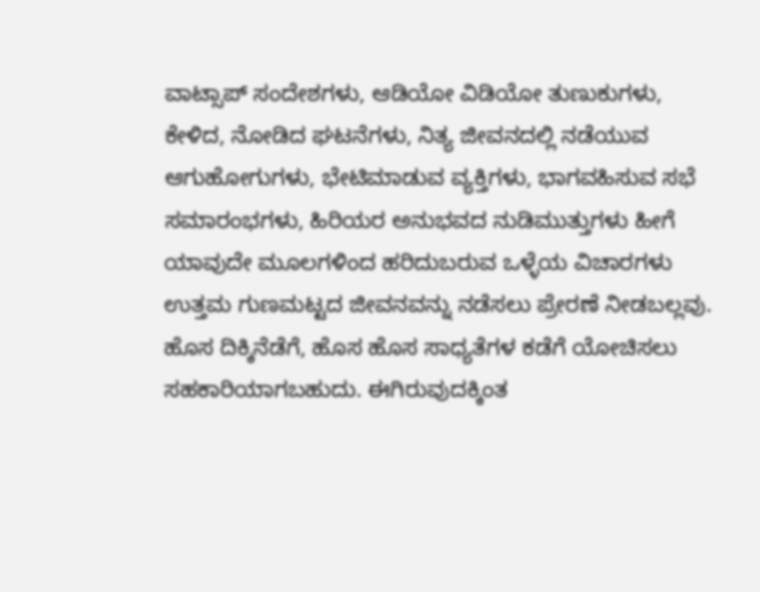ವಾಟ್ಸಾಪ್ ಸಂದೇಶಗಳು, ಆಡಿಯೋ ವಿಡಿಯೋ ತುಣುಕುಗಳು, ಕೇಳಿದ, ನೋಡಿದ ಘಟನೆಗಳು, ನಿತ್ಯ ಜೀವನದಲ್ಲಿ ನಡೆಯುವ ಆಗುಹೋಗುಗಳು, ಭೇಟಿಮಾಡುವ ವ್ಯಕ್ತಿಗಳು, ಭಾಗವಹಿಸುವ ಸಭೆ ಸಮಾರಂಭಗಳು, ಹಿರಿಯರ ಅನುಭವದ ನುಡಿಮುತ್ತುಗಳು ಹೀಗೆ ಯಾವುದೇ ಮೂಲಗಳಿಂದ ಹರಿದುಬರುವ ಒಳ್ಳೆಯ ವಿಚಾರಗಳು ಉತ್ತಮ ಗುಣಮಟ್ಟದ ಜೀವನವನ್ನು ನಡೆಸಲು ಪ್ರೇರಣೆ ನೀಡಬಲ್ಲವು. ಹೊಸ ದಿಕ್ಕಿನೆಡೆಗೆ, ಹೊಸ ಹೊಸ ಸಾಧ್ಯತೆಗಳ ಕಡೆಗೆ ಯೋಚಿಸಲು ಸಹಕಾರಿಯಾಗಬಹುದು. ಈಗಿರುವುದಕ್ಕಿಂತ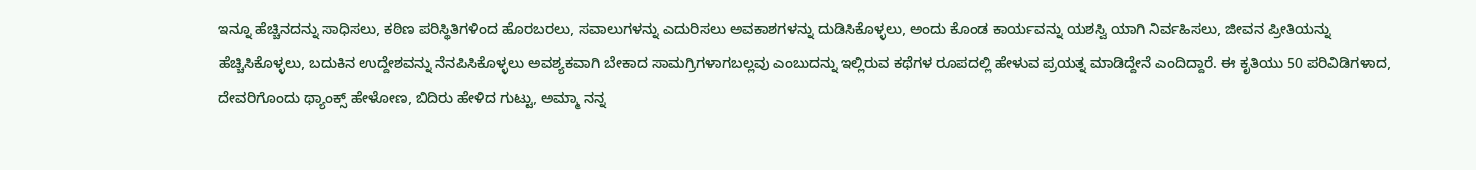ಇನ್ನೂ ಹೆಚ್ಚಿನದನ್ನು ಸಾಧಿಸಲು, ಕಠಿಣ ಪರಿಸ್ಥಿತಿಗಳಿಂದ ಹೊರಬರಲು, ಸವಾಲುಗಳನ್ನು ಎದುರಿಸಲು ಅವಕಾಶಗಳನ್ನು ದುಡಿಸಿಕೊಳ್ಳಲು, ಅಂದು ಕೊಂಡ ಕಾರ್ಯವನ್ನು ಯಶಸ್ವಿ ಯಾಗಿ ನಿರ್ವಹಿಸಲು, ಜೀವನ ಪ್ರೀತಿಯನ್ನು ಹೆಚ್ಚಿಸಿಕೊಳ್ಳಲು, ಬದುಕಿನ ಉದ್ದೇಶವನ್ನು ನೆನಪಿಸಿಕೊಳ್ಳಲು ಅವಶ್ಯಕವಾಗಿ ಬೇಕಾದ ಸಾಮಗ್ರಿಗಳಾಗಬಲ್ಲವು ಎಂಬುದನ್ನು ಇಲ್ಲಿರುವ ಕಥೆಗಳ ರೂಪದಲ್ಲಿ ಹೇಳುವ ಪ್ರಯತ್ನ ಮಾಡಿದ್ದೇನೆ ಎಂದಿದ್ದಾರೆ. ಈ ಕೃತಿಯು 50 ಪರಿವಿಡಿಗಳಾದ, ದೇವರಿಗೊಂದು ಥ್ಯಾಂಕ್ಸ್ ಹೇಳೋಣ, ಬಿದಿರು ಹೇಳಿದ ಗುಟ್ಟು, ಅಮ್ಮಾ ನನ್ನ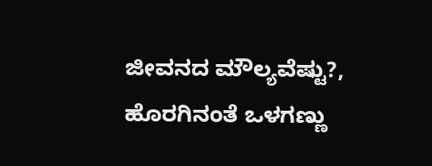ಜೀವನದ ಮೌಲ್ಯವೆಷ್ಟು?, ಹೊರಗಿನಂತೆ ಒಳಗಣ್ಣು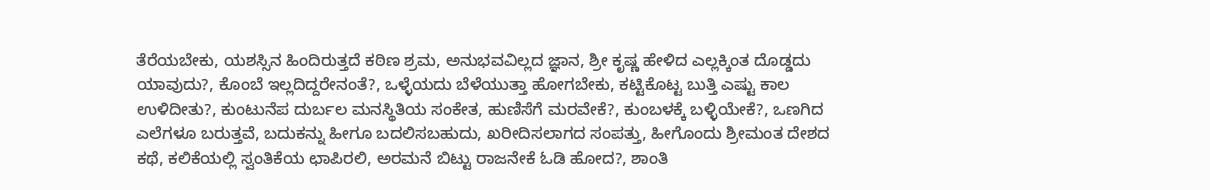ತೆರೆಯಬೇಕು, ಯಶಸ್ಸಿನ ಹಿಂದಿರುತ್ತದೆ ಕಠಿಣ ಶ್ರಮ, ಅನುಭವವಿಲ್ಲದ ಜ್ಞಾನ, ಶ್ರೀ ಕೃಷ್ಣ ಹೇಳಿದ ಎಲ್ಲಕ್ಕಿಂತ ದೊಡ್ಡದು ಯಾವುದು?, ಕೊಂಬೆ ಇಲ್ಲದಿದ್ದರೇನಂತೆ?, ಒಳ್ಳೆಯದು ಬೆಳೆಯುತ್ತಾ ಹೋಗಬೇಕು, ಕಟ್ಟಿಕೊಟ್ಟ ಬುತ್ತಿ ಎಷ್ಟು ಕಾಲ ಉಳಿದೀತು?, ಕುಂಟುನೆಪ ದುರ್ಬಲ ಮನಸ್ಥಿತಿಯ ಸಂಕೇತ, ಹುಣಿಸೆಗೆ ಮರವೇಕೆ?, ಕುಂಬಳಕ್ಕೆ ಬಳ್ಳಿಯೇಕೆ?, ಒಣಗಿದ ಎಲೆಗಳೂ ಬರುತ್ತವೆ, ಬದುಕನ್ನು ಹೀಗೂ ಬದಲಿಸಬಹುದು, ಖರೀದಿಸಲಾಗದ ಸಂಪತ್ತು, ಹೀಗೊಂದು ಶ್ರೀಮಂತ ದೇಶದ ಕಥೆ, ಕಲಿಕೆಯಲ್ಲಿ ಸ್ವಂತಿಕೆಯ ಛಾಪಿರಲಿ, ಅರಮನೆ ಬಿಟ್ಟು ರಾಜನೇಕೆ ಓಡಿ ಹೋದ?, ಶಾಂತಿ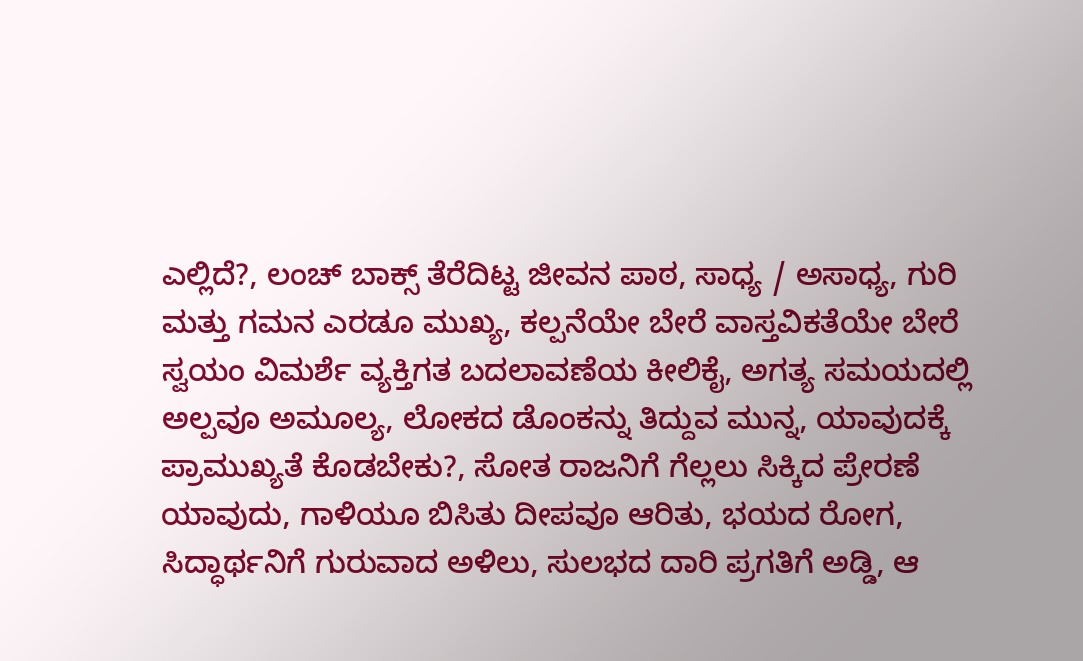ಎಲ್ಲಿದೆ?, ಲಂಚ್ ಬಾಕ್ಸ್ ತೆರೆದಿಟ್ಟ ಜೀವನ ಪಾಠ, ಸಾಧ್ಯ / ಅಸಾಧ್ಯ, ಗುರಿ ಮತ್ತು ಗಮನ ಎರಡೂ ಮುಖ್ಯ, ಕಲ್ಪನೆಯೇ ಬೇರೆ ವಾಸ್ತವಿಕತೆಯೇ ಬೇರೆ ಸ್ವಯಂ ವಿಮರ್ಶೆ ವ್ಯಕ್ತಿಗತ ಬದಲಾವಣೆಯ ಕೀಲಿಕೈ, ಅಗತ್ಯ ಸಮಯದಲ್ಲಿ ಅಲ್ಪವೂ ಅಮೂಲ್ಯ, ಲೋಕದ ಡೊಂಕನ್ನು ತಿದ್ದುವ ಮುನ್ನ, ಯಾವುದಕ್ಕೆ ಪ್ರಾಮುಖ್ಯತೆ ಕೊಡಬೇಕು?, ಸೋತ ರಾಜನಿಗೆ ಗೆಲ್ಲಲು ಸಿಕ್ಕಿದ ಪ್ರೇರಣೆ ಯಾವುದು, ಗಾಳಿಯೂ ಬಿಸಿತು ದೀಪವೂ ಆರಿತು, ಭಯದ ರೋಗ, ಸಿದ್ಧಾರ್ಥನಿಗೆ ಗುರುವಾದ ಅಳಿಲು, ಸುಲಭದ ದಾರಿ ಪ್ರಗತಿಗೆ ಅಡ್ಡಿ, ಆ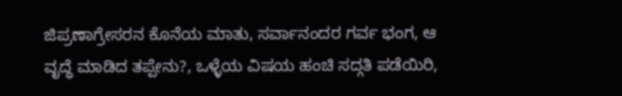ಜಿಪ್ರಣಾಗ್ರೇಸರನ ಕೊನೆಯ ಮಾತು, ಸರ್ವಾನಂದರ ಗರ್ವ ಭಂಗ, ಆ ವೃದ್ಧೆ ಮಾಡಿದ ತಪ್ಪೇನು?, ಒಳ್ಳೆಯ ವಿಷಯ ಹಂಚಿ ಸದ್ಗತಿ ಪಡೆಯಿರಿ,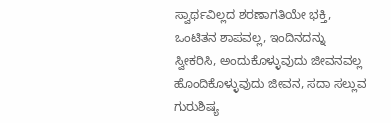ಸ್ವಾರ್ಥವಿಲ್ಲದ ಶರಣಾಗತಿಯೇ ಭಕ್ತಿ, ಒಂಟಿತನ ಶಾಪವಲ್ಲ, ಇಂದಿನದನ್ನು ಸ್ವೀಕರಿಸಿ, ಅಂದುಕೊಳ್ಳುವುದು ಜೀವನವಲ್ಲ ಹೊಂದಿಕೊಳ್ಳುವುದು ಜೀವನ, ಸದಾ ಸಲ್ಲುವ ಗುರುಶಿಷ್ಯ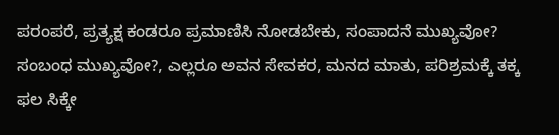ಪರಂಪರೆ, ಪ್ರತ್ಯಕ್ಷ ಕಂಡರೂ ಪ್ರಮಾಣಿಸಿ ನೋಡಬೇಕು, ಸಂಪಾದನೆ ಮುಖ್ಯವೋ? ಸಂಬಂಧ ಮುಖ್ಯವೋ?, ಎಲ್ಲರೂ ಅವನ ಸೇವಕರ, ಮನದ ಮಾತು, ಪರಿಶ್ರಮಕ್ಕೆ ತಕ್ಕ ಫಲ ಸಿಕ್ಕೇ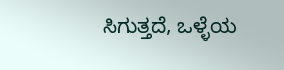ಸಿಗುತ್ತದೆ, ಒಳ್ಳೆಯ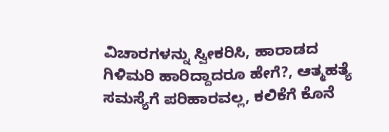ವಿಚಾರಗಳನ್ನು ಸ್ವೀಕರಿಸಿ, ಹಾರಾಡದ ಗಿಳಿಮರಿ ಹಾರಿದ್ದಾದರೂ ಹೇಗೆ?, ಆತ್ಮಹತ್ಯೆ ಸಮಸ್ಯೆಗೆ ಪರಿಹಾರವಲ್ಲ, ಕಲಿಕೆಗೆ ಕೊನೆ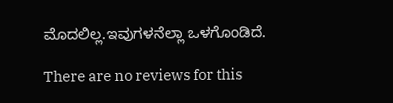ಮೊದಲಿಲ್ಲ.ಇವುಗಳನೆಲ್ಲಾ ಒಳಗೊಂಡಿದೆ.

There are no reviews for this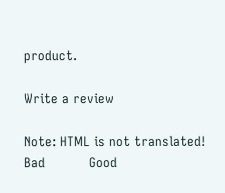product.

Write a review

Note: HTML is not translated!
Bad           Good